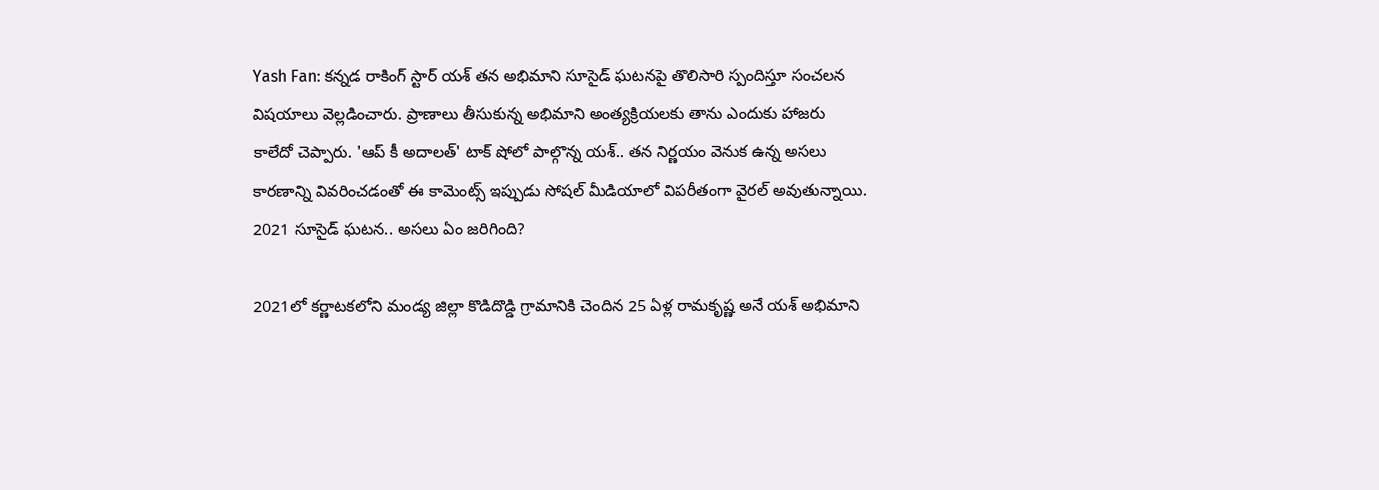Yash Fan: కన్నడ రాకింగ్ స్టార్ యశ్ తన అభిమాని సూసైడ్ ఘటనపై తొలిసారి స్పందిస్తూ సంచలన విషయాలు వెల్లడించారు. ప్రాణాలు తీసుకున్న అభిమాని అంత్యక్రియలకు తాను ఎందుకు హాజరు కాలేదో చెప్పారు. 'ఆప్ కీ అదాలత్' టాక్ షోలో పాల్గొన్న యశ్.. తన నిర్ణయం వెనుక ఉన్న అసలు కారణాన్ని వివరించడంతో ఈ కామెంట్స్ ఇప్పుడు సోషల్ మీడియాలో విపరీతంగా వైరల్ అవుతున్నాయి.
2021 సూసైడ్ ఘటన.. అసలు ఏం జరిగింది?

2021లో కర్ణాటకలోని మండ్య జిల్లా కొడిదొడ్డి గ్రామానికి చెందిన 25 ఏళ్ల రామకృష్ణ అనే యశ్ అభిమాని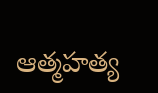ఆత్మహత్య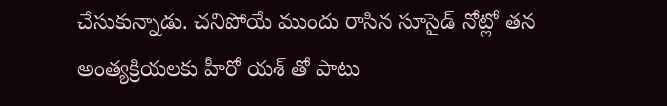చేసుకున్నాడు. చనిపోయే ముందు రాసిన సూసైడ్ నోట్లో తన అంత్యక్రియలకు హీరో యశ్ తో పాటు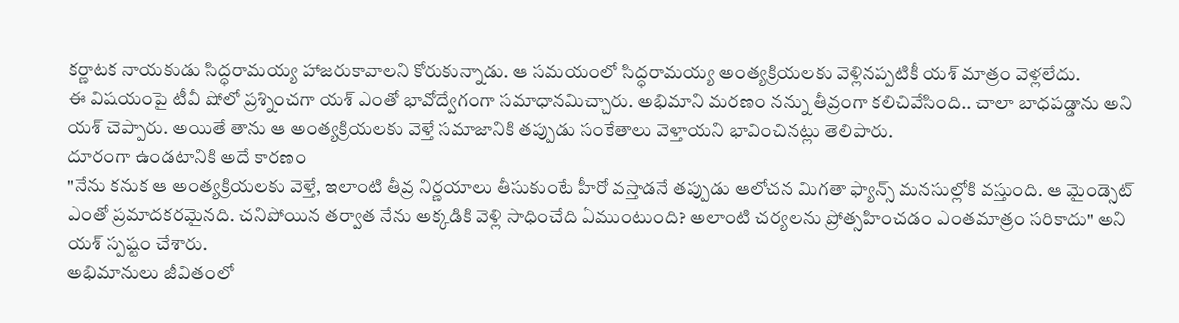కర్ణాటక నాయకుడు సిద్ధరామయ్య హాజరుకావాలని కోరుకున్నాడు. ఆ సమయంలో సిద్ధరామయ్య అంత్యక్రియలకు వెళ్లినప్పటికీ యశ్ మాత్రం వెళ్లలేదు.
ఈ విషయంపై టీవీ షోలో ప్రశ్నించగా యశ్ ఎంతో భావోద్వేగంగా సమాధానమిచ్చారు. అభిమాని మరణం నన్ను తీవ్రంగా కలిచివేసింది.. చాలా బాధపడ్డాను అని యశ్ చెప్పారు. అయితే తాను ఆ అంత్యక్రియలకు వెళ్తే సమాజానికి తప్పుడు సంకేతాలు వెళ్తాయని భావించినట్లు తెలిపారు.
దూరంగా ఉండటానికి అదే కారణం
"నేను కనుక ఆ అంత్యక్రియలకు వెళ్తే, ఇలాంటి తీవ్ర నిర్ణయాలు తీసుకుంటే హీరో వస్తాడనే తప్పుడు ఆలోచన మిగతా ఫ్యాన్స్ మనసుల్లోకి వస్తుంది. ఆ మైండ్సెట్ ఎంతో ప్రమాదకరమైనది. చనిపోయిన తర్వాత నేను అక్కడికి వెళ్లి సాధించేది ఏముంటుంది? అలాంటి చర్యలను ప్రోత్సహించడం ఎంతమాత్రం సరికాదు" అని యశ్ స్పష్టం చేశారు.
అభిమానులు జీవితంలో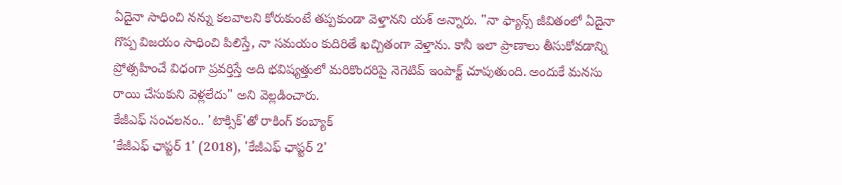ఏదైనా సాధించి నన్ను కలవాలని కోరుకుంటే తప్పకుండా వెళ్తానని యశ్ అన్నారు. "నా ఫ్యాన్స్ జీవితంలో ఏదైనా గొప్ప విజయం సాధించి పిలిస్తే, నా సమయం కుదిరితే ఖచ్చితంగా వెళ్తాను. కానీ ఇలా ప్రాణాలు తీసుకోవడాన్ని ప్రోత్సహించే విధంగా ప్రవర్తిస్తే అది భవిష్యత్తులో మరికొందరిపై నెగెటివ్ ఇంపాక్ట్ చూపుతుంది. అందుకే మనసు రాయి చేసుకుని వెళ్లలేదు" అని వెల్లడించారు.
కేజీఎఫ్ సంచలనం.. 'టాక్సిక్'తో రాకింగ్ కంబ్యాక్
'కేజీఎఫ్ ఛాప్టర్ 1' (2018), 'కేజీఎఫ్ ఛాప్టర్ 2'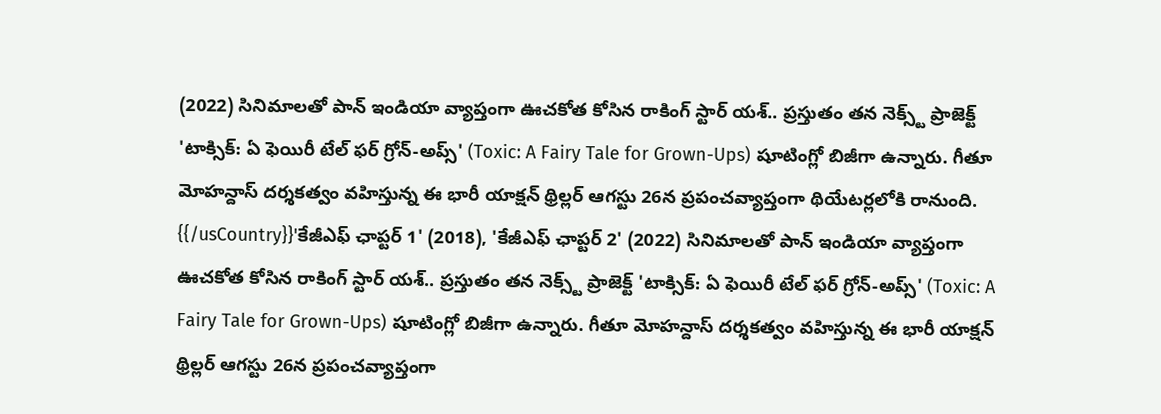(2022) సినిమాలతో పాన్ ఇండియా వ్యాప్తంగా ఊచకోత కోసిన రాకింగ్ స్టార్ యశ్.. ప్రస్తుతం తన నెక్స్ట్ ప్రాజెక్ట్ 'టాక్సిక్: ఏ ఫెయిరీ టేల్ ఫర్ గ్రోన్-అప్స్' (Toxic: A Fairy Tale for Grown-Ups) షూటింగ్లో బిజీగా ఉన్నారు. గీతూ మోహన్దాస్ దర్శకత్వం వహిస్తున్న ఈ భారీ యాక్షన్ థ్రిల్లర్ ఆగస్టు 26న ప్రపంచవ్యాప్తంగా థియేటర్లలోకి రానుంది.
{{/usCountry}}'కేజీఎఫ్ ఛాప్టర్ 1' (2018), 'కేజీఎఫ్ ఛాప్టర్ 2' (2022) సినిమాలతో పాన్ ఇండియా వ్యాప్తంగా ఊచకోత కోసిన రాకింగ్ స్టార్ యశ్.. ప్రస్తుతం తన నెక్స్ట్ ప్రాజెక్ట్ 'టాక్సిక్: ఏ ఫెయిరీ టేల్ ఫర్ గ్రోన్-అప్స్' (Toxic: A Fairy Tale for Grown-Ups) షూటింగ్లో బిజీగా ఉన్నారు. గీతూ మోహన్దాస్ దర్శకత్వం వహిస్తున్న ఈ భారీ యాక్షన్ థ్రిల్లర్ ఆగస్టు 26న ప్రపంచవ్యాప్తంగా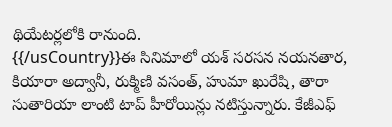థియేటర్లలోకి రానుంది.
{{/usCountry}}ఈ సినిమాలో యశ్ సరసన నయనతార, కియారా అద్వానీ, రుక్మిణి వసంత్, హుమా ఖురేషి, తారా సుతారియా లాంటి టాప్ హీరోయిన్లు నటిస్తున్నారు. కేజీఎఫ్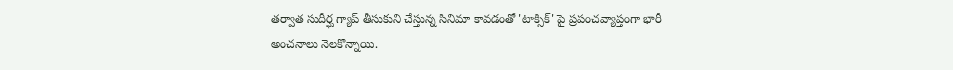తర్వాత సుదీర్ఘ గ్యాప్ తీసుకుని చేస్తున్న సినిమా కావడంతో 'టాక్సిక్' పై ప్రపంచవ్యాప్తంగా భారీ అంచనాలు నెలకొన్నాయి.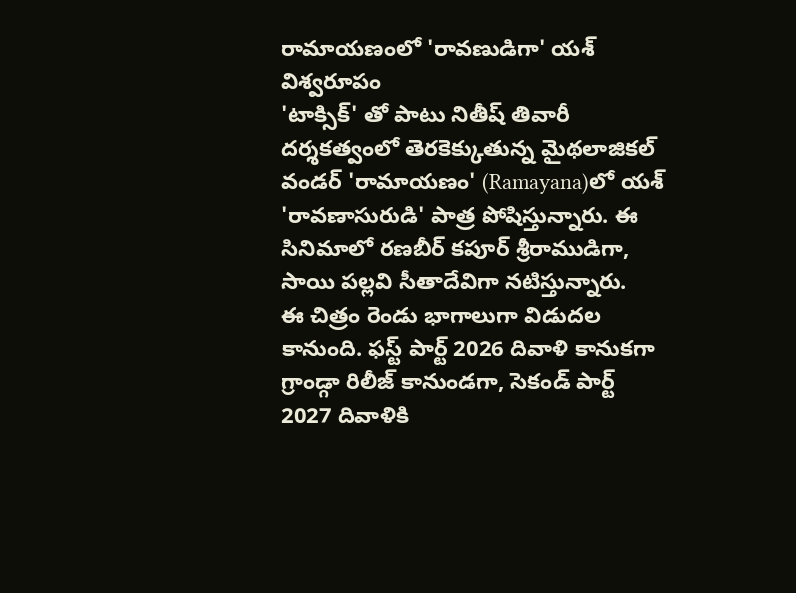రామాయణంలో 'రావణుడిగా' యశ్ విశ్వరూపం
'టాక్సిక్' తో పాటు నితీష్ తివారీ దర్శకత్వంలో తెరకెక్కుతున్న మైథలాజికల్ వండర్ 'రామాయణం' (Ramayana)లో యశ్ 'రావణాసురుడి' పాత్ర పోషిస్తున్నారు. ఈ సినిమాలో రణబీర్ కపూర్ శ్రీరాముడిగా, సాయి పల్లవి సీతాదేవిగా నటిస్తున్నారు.
ఈ చిత్రం రెండు భాగాలుగా విడుదల కానుంది. ఫస్ట్ పార్ట్ 2026 దివాళి కానుకగా గ్రాండ్గా రిలీజ్ కానుండగా, సెకండ్ పార్ట్ 2027 దివాళికి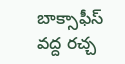బాక్సాఫీస్ వద్ద రచ్చ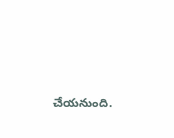చేయనుంది.